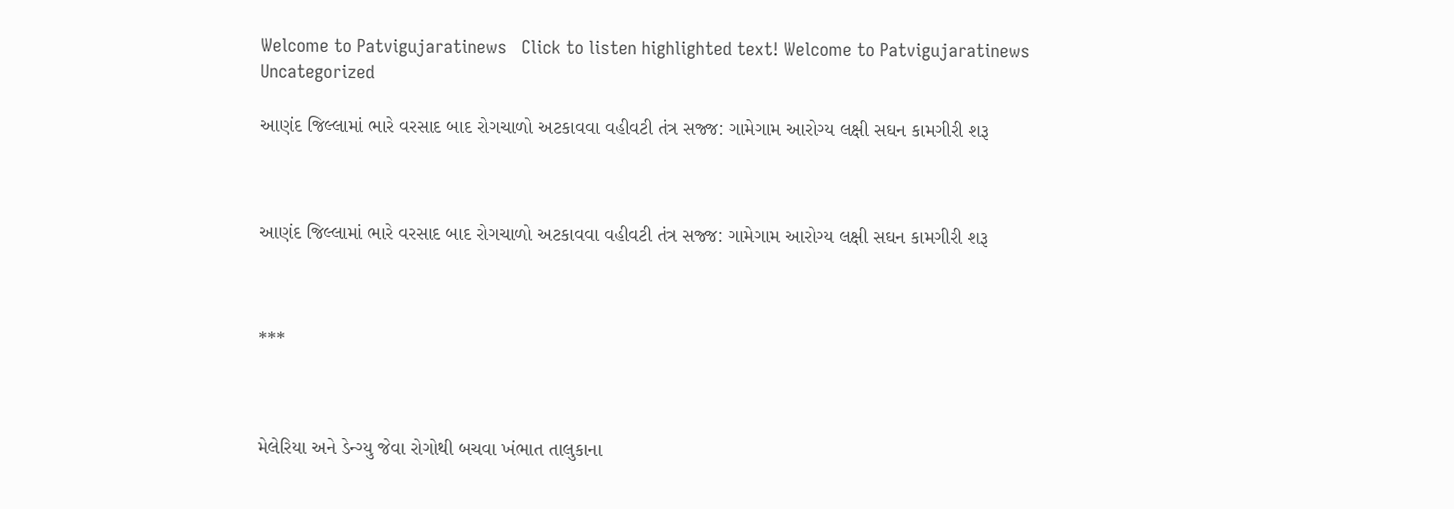Welcome to Patvigujaratinews   Click to listen highlighted text! Welcome to Patvigujaratinews
Uncategorized

આણંદ જિલ્લામાં ભારે વરસાદ બાદ રોગચાળો અટકાવવા વહીવટી તંત્ર સજ્જ: ગામેગામ આરોગ્ય લક્ષી સઘન કામગીરી શરૂ



આણંદ જિલ્લામાં ભારે વરસાદ બાદ રોગચાળો અટકાવવા વહીવટી તંત્ર સજ્જ: ગામેગામ આરોગ્ય લક્ષી સઘન કામગીરી શરૂ



***



મેલેરિયા અને ડેન્ગ્યુ જેવા રોગોથી બચવા ખંભાત તાલુકાના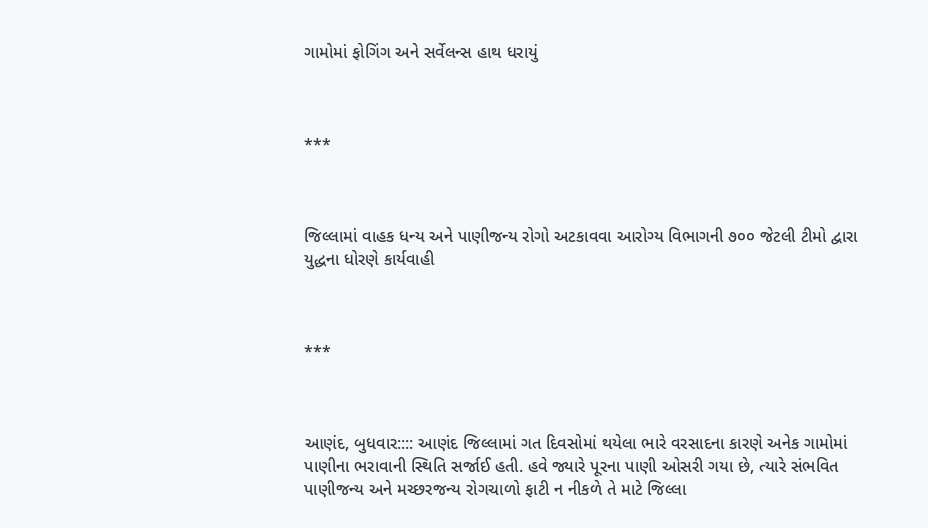ગામોમાં ફોગિંગ અને સર્વેલન્સ હાથ ધરાયું



***



જિલ્લામાં વાહક ધન્ય અને પાણીજન્ય રોગો અટકાવવા આરોગ્ય વિભાગની ૭૦૦ જેટલી ટીમો દ્વારા યુદ્ધના ધોરણે કાર્યવાહી



***



આણંદ, બુધવાર:::: આણંદ જિલ્લામાં ગત દિવસોમાં થયેલા ભારે વરસાદના કારણે અનેક ગામોમાં પાણીના ભરાવાની સ્થિતિ સર્જાઈ હતી. હવે જ્યારે પૂરના પાણી ઓસરી ગયા છે, ત્યારે સંભવિત પાણીજન્ય અને મચ્છરજન્ય રોગચાળો ફાટી ન નીકળે તે માટે જિલ્લા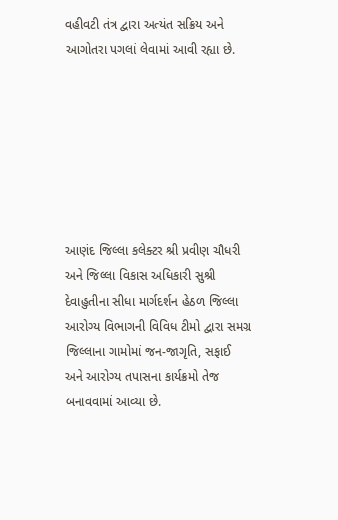વહીવટી તંત્ર દ્વારા અત્યંત સક્રિય અને આગોતરા પગલાં લેવામાં આવી રહ્યા છે.







આણંદ જિલ્લા કલેક્ટર શ્રી પ્રવીણ ચૌધરી અને જિલ્લા વિકાસ અધિકારી સુશ્રી દેવાહુતીના સીધા માર્ગદર્શન હેઠળ જિલ્લા આરોગ્ય વિભાગની વિવિધ ટીમો દ્વારા સમગ્ર જિલ્લાના ગામોમાં જન-જાગૃતિ, સફાઈ અને આરોગ્ય તપાસના કાર્યક્રમો તેજ બનાવવામાં આવ્યા છે.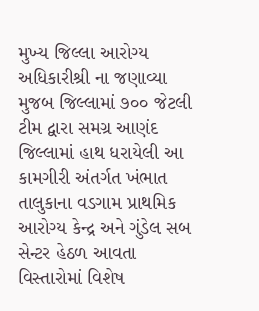મુખ્ય જિલ્લા આરોગ્ય અધિકારીશ્રી ના જણાવ્યા મુજબ જિલ્લામાં ૭૦૦ જેટલી ટીમ દ્વારા સમગ્ર આણંદ જિલ્લામાં હાથ ધરાયેલી આ કામગીરી અંતર્ગત ખંભાત તાલુકાના વડગામ પ્રાથમિક આરોગ્ય કેન્દ્ર અને ગુંડેલ સબ સેન્ટર હેઠળ આવતા વિસ્તારોમાં વિશેષ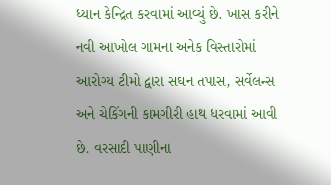ધ્યાન કેન્દ્રિત કરવામાં આવ્યું છે. ખાસ કરીને નવી આખોલ ગામના અનેક વિસ્તારોમાં આરોગ્ય ટીમો દ્વારા સઘન તપાસ, સર્વેલન્સ અને ચેકિંગની કામગીરી હાથ ધરવામાં આવી છે. વરસાદી પાણીના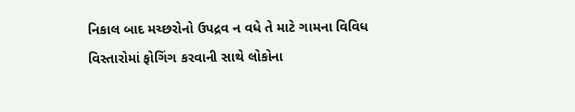નિકાલ બાદ મચ્છરોનો ઉપદ્રવ ન વધે તે માટે ગામના વિવિધ વિસ્તારોમાં ફોગિંગ કરવાની સાથે લોકોના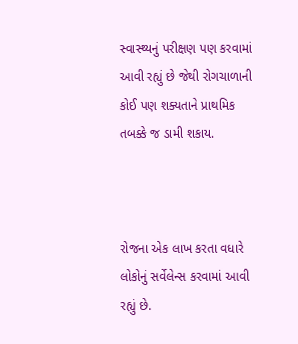સ્વાસ્થ્યનું પરીક્ષણ પણ કરવામાં આવી રહ્યું છે જેથી રોગચાળાની કોઈ પણ શક્યતાને પ્રાથમિક તબક્કે જ ડામી શકાય.



રોજના એક લાખ કરતા વધારે લોકોનું સર્વેલેન્સ કરવામાં આવી રહ્યું છે.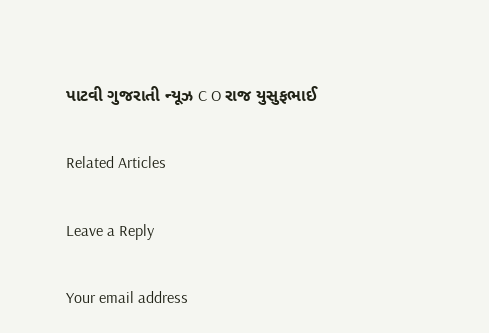પાટવી ગુજરાતી ન્યૂઝ C O રાજ યુસુફભાઈ

Related Articles

Leave a Reply

Your email address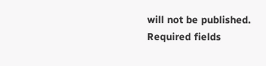will not be published. Required fields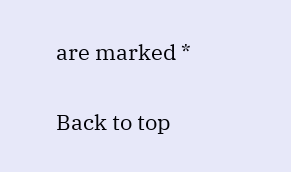are marked *

Back to top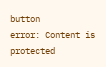button
error: Content is protected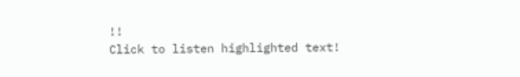!!
Click to listen highlighted text!